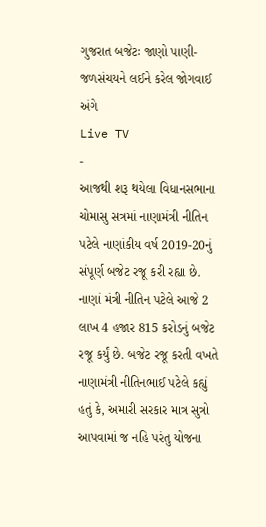ગુજરાત બજેટઃ જાણો પાણી-જળસંચયને લઈને કરેલ જોગવાઈ અંગે
Live TV
-
આજથી શરૂ થયેલા વિધાનસભાના ચોમાસુ સત્રમાં નાણામંત્રી નીતિન પટેલે નાણાંકીય વર્ષ 2019-20નું સંપૂર્ણ બજેટ રજૂ કરી રહ્યા છે. નાણાં મંત્રી નીતિન પટેલે આજે 2 લાખ 4 હજાર 815 કરોડનું બજેટ રજૂ કર્યું છે. બજેટ રજૂ કરતી વખતે નાણામંત્રી નીતિનભાઈ પટેલે કહ્યું હતું કે, અમારી સરકાર માત્ર સુત્રો આપવામાં જ નહિ પરંતુ યોજના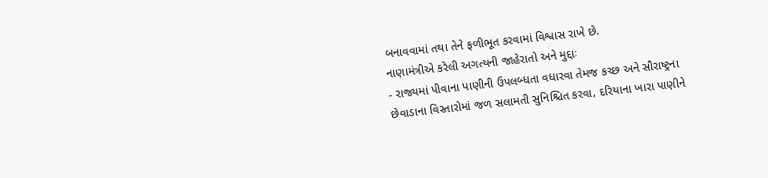બનાવવામાં તથા તેને ફળીભૂત કરવામાં વિશ્વાસ રાખે છે.
નાણામંત્રીએ કરેલી અગત્યની જાહેરાતો અને મુદ્દાઃ
- રાજ્યમાં પીવાના પાણીની ઉપલબ્ધતા વધારવા તેમજ કચ્છ અને સૌરાષ્ટ્રના છેવાડાના વિસ્તારોમાં જળ સલામતી સુનિશ્ચિત કરવા, દરિયાના ખારા પાણીને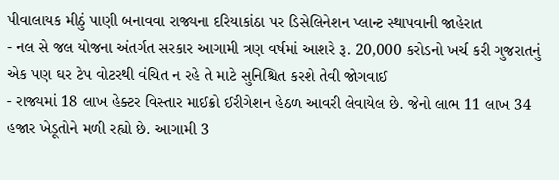પીવાલાયક મીઠું પાણી બનાવવા રાજ્યના દરિયાકાંઠા પર ડિસેલિનેશન પ્લાન્ટ સ્થાપવાની જાહેરાત
- નલ સે જલ યોજના અંતર્ગત સરકાર આગામી ત્રણ વર્ષમાં આશરે રૂ. 20,000 કરોડનો ખર્ચ કરી ગુજરાતનું એક પણ ઘર ટેપ વોટરથી વંચિત ન રહે તે માટે સુનિશ્ચિત કરશે તેવી જોગવાઈ
- રાજ્યમાં 18 લાખ હેક્ટર વિસ્તાર માઈક્રો ઈરીગેશન હેઠળ આવરી લેવાયેલ છે. જેનો લાભ 11 લાખ 34 હજાર ખેડૂતોને મળી રહ્યો છે. આગામી 3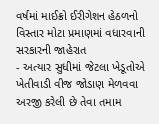વર્ષમાં માઈક્રો ઈરીગેશન હેઠળનો વિસ્તાર મોટા પ્રમાણમાં વધારવાની સરકારની જાહેરાત
- અત્યાર સુધીમાં જેટલા ખેડૂતોએ ખેતીવાડી વીજ જોડાણ મેળવવા અરજી કરેલી છે તેવા તમામ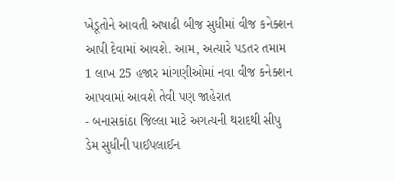ખેડૂતોને આવતી અષાઢી બીજ સુધીમાં વીજ કનેક્શન આપી દેવામાં આવશે. આમ, અત્યારે પડતર તમામ 1 લાખ 25 હજાર માંગણીઓમાં નવા વીજ કનેક્શન આપવામાં આવશે તેવી પણ જાહેરાત
- બનાસકાંઠા જિલ્લા માટે અગત્યની થરાદથી સીપુ ડેમ સુધીની પાઈપલાઈન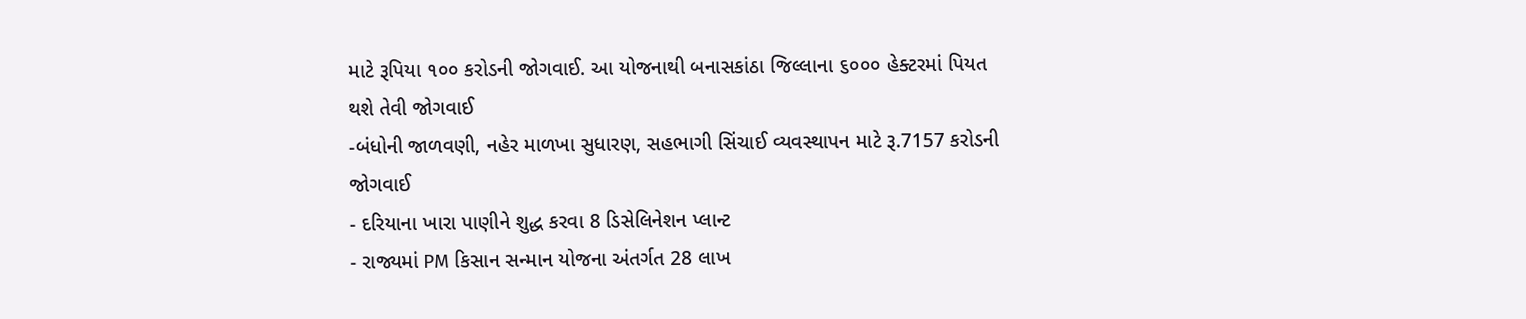માટે રૂપિયા ૧૦૦ કરોડની જોગવાઈ. આ યોજનાથી બનાસકાંઠા જિલ્લાના ૬૦૦૦ હેક્ટરમાં પિયત થશે તેવી જોગવાઈ
-બંધોની જાળવણી, નહેર માળખા સુધારણ, સહભાગી સિંચાઈ વ્યવસ્થાપન માટે રૂ.7157 કરોડની જોગવાઈ
- દરિયાના ખારા પાણીને શુદ્ધ કરવા 8 ડિસેલિનેશન પ્લાન્ટ
- રાજ્યમાં PM કિસાન સન્માન યોજના અંતર્ગત 28 લાખ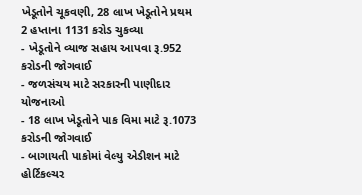ખેડૂતોને ચૂકવણી, 28 લાખ ખેડૂતોને પ્રથમ 2 હપ્તાના 1131 કરોડ ચુકવ્યા
- ખેડૂતોને વ્યાજ સહાય આપવા રૂ.952 કરોડની જોગવાઈ
- જળસંચય માટે સરકારની પાણીદાર યોજનાઓ
- 18 લાખ ખેડૂતોને પાક વિમા માટે રૂ.1073 કરોડની જોગવાઈ
- બાગાયતી પાકોમાં વેલ્યુ એડીશન માટે હોર્ટિકલ્ચર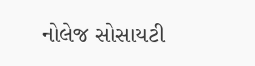નોલેજ સોસાયટી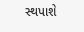સ્થપાશે